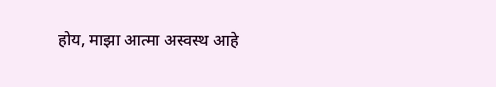होय, माझा आत्मा अस्वस्थ आहे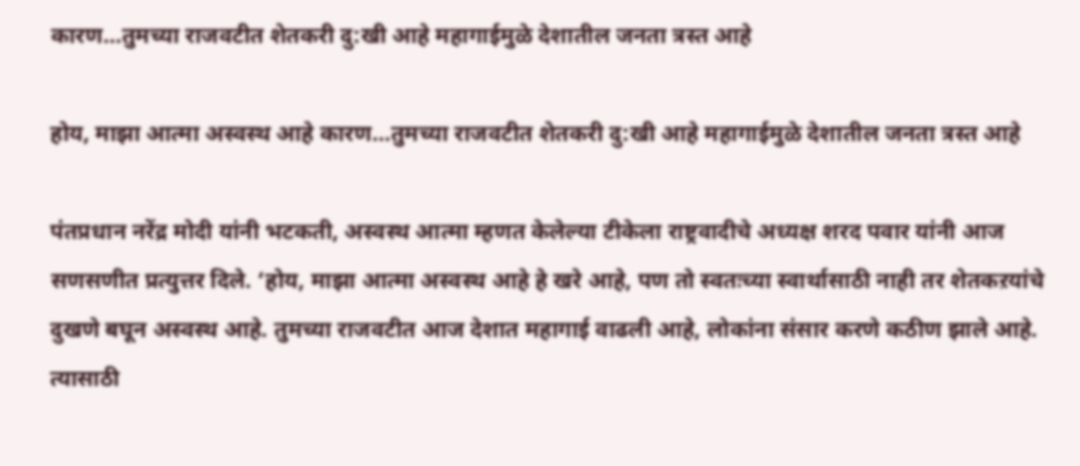कारण…तुमच्या राजवटीत शेतकरी दु:खी आहे महागाईमुळे देशातील जनता त्रस्त आहे

होय, माझा आत्मा अस्वस्थ आहे कारण…तुमच्या राजवटीत शेतकरी दु:खी आहे महागाईमुळे देशातील जनता त्रस्त आहे

पंतप्रधान नरेंद्र मोदी यांनी भटकती, अस्वस्थ आत्मा म्हणत केलेल्या टीकेला राष्ट्रवादीचे अध्यक्ष शरद पवार यांनी आज सणसणीत प्रत्युत्तर दिले. ‘होय, माझा आत्मा अस्वस्थ आहे हे खरे आहे, पण तो स्वतःच्या स्वार्थासाठी नाही तर शेतकऱयांचे दुखणे बघून अस्वस्थ आहे. तुमच्या राजवटीत आज देशात महागाई वाढली आहे, लोकांना संसार करणे कठीण झाले आहे. त्यासाठी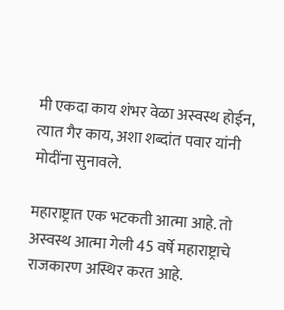मी एकदा काय शंभर वेळा अस्वस्थ होईन, त्यात गैर काय, अशा शब्दांत पवार यांनी मोदींना सुनावले.

महाराष्ट्रात एक भटकती आत्मा आहे. तो अस्वस्थ आत्मा गेली 45 वर्षे महाराष्ट्राचे राजकारण अस्थिर करत आहे.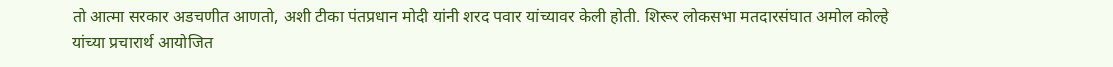तो आत्मा सरकार अडचणीत आणतो, अशी टीका पंतप्रधान मोदी यांनी शरद पवार यांच्यावर केली होती. शिरूर लोकसभा मतदारसंघात अमोल कोल्हे यांच्या प्रचारार्थ आयोजित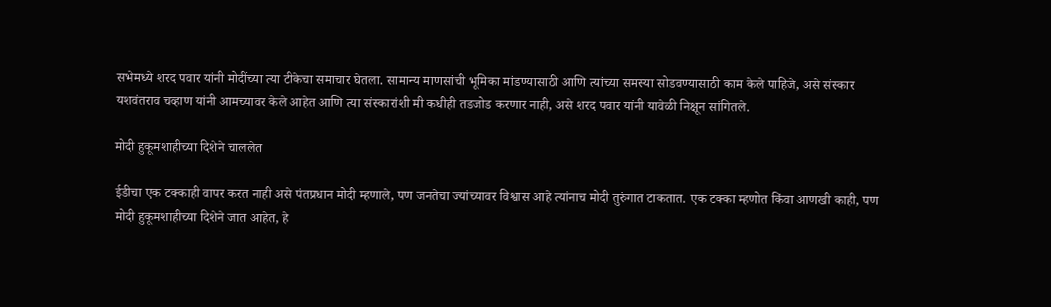सभेमध्ये शरद पवार यांनी मोदींच्या त्या टीकेचा समाचार घेतला. सामान्य माणसांची भूमिका मांडण्यासाठी आणि त्यांच्या समस्या सोडवण्यासाठी काम केले पाहिजे, असे संस्कार यशवंतराव चव्हाण यांनी आमच्यावर केले आहेत आणि त्या संस्कारांशी मी कधीही तडजोड करणार नाही, असे शरद पवार यांनी यावेळी निक्षून सांगितले.

मोदी हुकूमशाहीच्या दिशेने चाललेत

ईडीचा एक टक्काही वापर करत नाही असे पंतप्रधान मोदी म्हणाले, पण जनतेचा ज्यांच्यावर विश्वास आहे त्यांनाच मोदी तुरुंगात टाकतात. एक टक्का म्हणोत किंवा आणखी काही, पण मोदी हुकूमशाहीच्या दिशेने जात आहेत, हे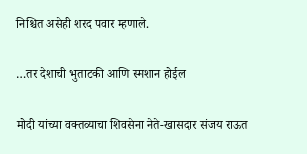निश्चित असेही शरद पवार म्हणाले.

…तर देशाची भुताटकी आणि स्मशान होईल

मोदी यांच्या वक्तव्याचा शिवसेना नेते-खासदार संजय राऊत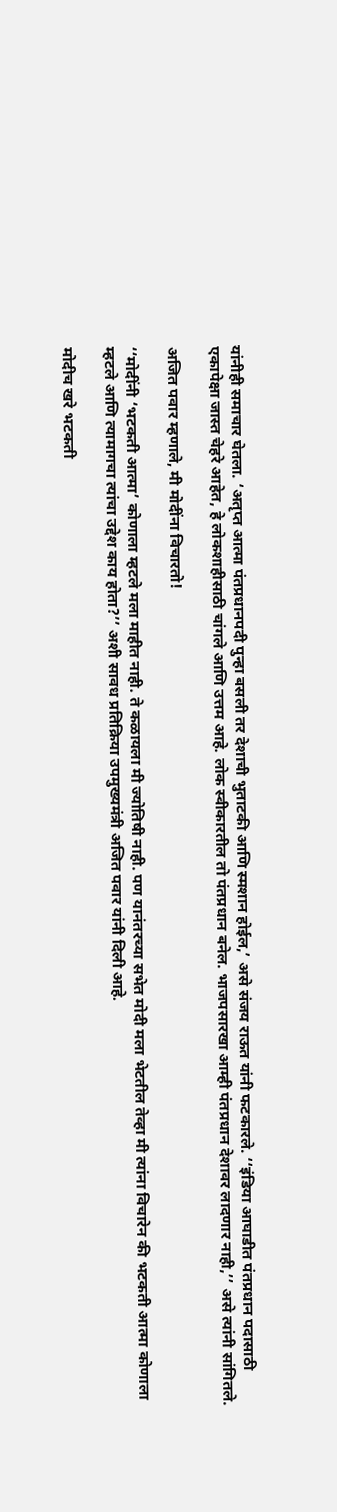यांनीही समाचार घेतला. ‘अतृप्त आत्मा पंतप्रधानपदी पुन्हा बसली तर देशाची भुताटकी आणि स्मशान होईल,’ असे संजय राऊत यांनी फटकारले. ‘‘इंडिया आघाडीत पंतप्रधान पदासाठी एकापेक्षा जास्त चेहरे आहेत, हे लोकशाहीसाठी चांगले आणि उत्तम आहे. लोक स्वीकारतील तो पंतप्रधान बनेल. भाजपसारखा आम्ही पंतप्रधान देशावर लादणार नाही,’’ असे त्यांनी सांगितले.

अजित पवार म्हणाले, मी मोदींना विचारतो!

‘‘मोदींनी ‘भटकती आत्मा’ कोणाला म्हटले मला माहीत नाही. ते कळायला मी ज्योतिषी नाही. पण यानंतरच्या सभेत मोदी मला भेटतील तेव्हा मी त्यांना विचारेन की भटकती आत्मा कोणाला म्हटले आणि त्यामागचा त्यांचा उद्देश काय होता?’’ अशी सावध प्रतिक्रिया उपमुख्यमंत्री अजित पवार यांनी दिली आहे.

मोदीच खरे भटकती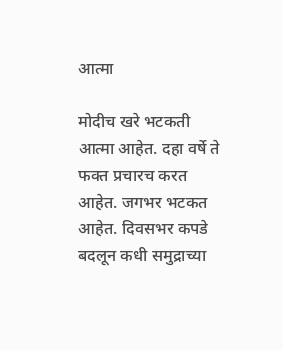आत्मा

मोदीच खरे भटकती आत्मा आहेत. दहा वर्षे ते फक्त प्रचारच करत आहेत. जगभर भटकत आहेत. दिवसभर कपडे बदलून कधी समुद्राच्या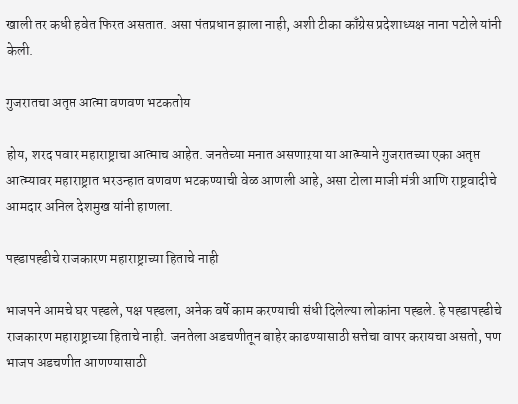खाली तर कधी हवेत फिरत असतात. असा पंतप्रधान झाला नाही, अशी टीका काँग्रेस प्रदेशाध्यक्ष नाना पटोले यांनी केली.

गुजरातचा अतृप्त आत्मा वणवण भटकतोय

होय, शरद पवार महाराष्ट्राचा आत्माच आहेत. जनतेच्या मनात असणाऱया या आत्म्याने गुजरातच्या एका अतृप्त आत्म्यावर महाराष्ट्रात भरउन्हात वणवण भटकण्याची वेळ आणली आहे, असा टोला माजी मंत्री आणि राष्ट्रवादीचे आमदार अनिल देशमुख यांनी हाणला.

पह्डापह्डीचे राजकारण महाराष्ट्राच्या हिताचे नाही

भाजपने आमचे घर पह्डले, पक्ष पह्डला, अनेक वर्षे काम करण्याची संधी दिलेल्या लोकांना पह्डले. हे पह्डापह्डीचे राजकारण महाराष्ट्राच्या हिताचे नाही. जनतेला अडचणीतून बाहेर काढण्यासाठी सत्तेचा वापर करायचा असतो, पण भाजप अडचणीत आणण्यासाठी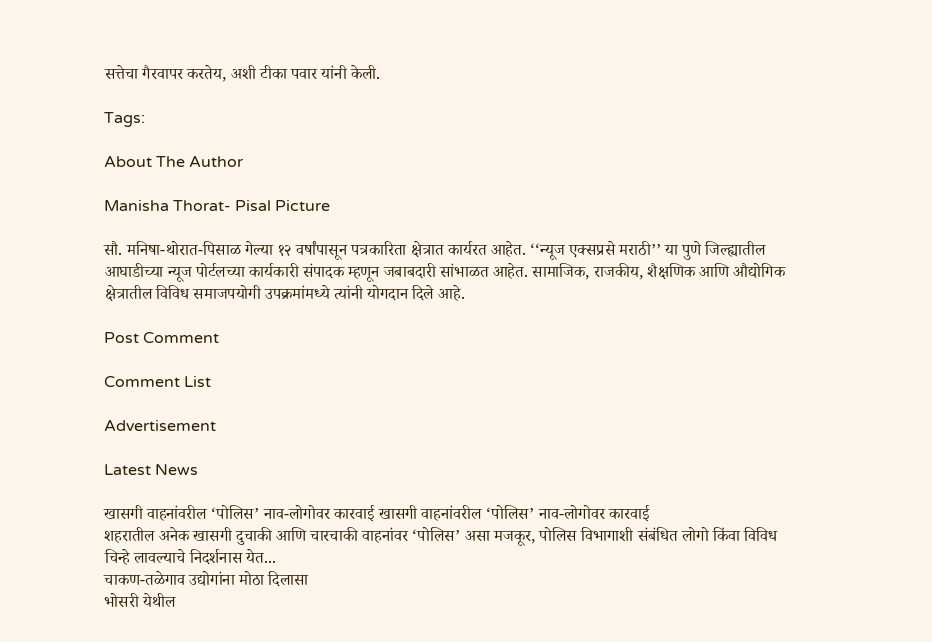सत्तेचा गैरवापर करतेय, अशी टीका पवार यांनी केली.

Tags:

About The Author

Manisha Thorat- Pisal Picture

सौ. मनिषा-थोरात-पिसाळ गेल्या १२ वर्षांपासून पत्रकारिता क्षेत्रात कार्यरत आहेत. ‘‘न्यूज एक्सप्रसे मराठी’’ या पुणे जिल्ह्यातील आघाडीच्या न्यूज पोर्टलच्या कार्यकारी संपादक म्हणून जबाबदारी सांभाळत आहेत. सामाजिक, राजकीय, शैक्षणिक आणि औद्योगिक क्षेत्रातील विविध समाजपयोगी उपक्रमांमध्ये त्यांनी योगदान दिले आहे.

Post Comment

Comment List

Advertisement

Latest News

खासगी वाहनांवरील ‘पोलिस’ नाव-लोगोवर कारवाई खासगी वाहनांवरील ‘पोलिस’ नाव-लोगोवर कारवाई
शहरातील अनेक खासगी दुचाकी आणि चारचाकी वाहनांवर ‘पोलिस’ असा मजकूर, पोलिस विभागाशी संबंधित लोगो किंवा विविध चिन्हे लावल्याचे निदर्शनास येत...
चाकण-तळेगाव उद्योगांना मोठा दिलासा
भोसरी येथील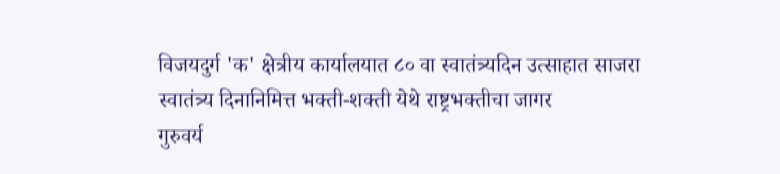विजयदुर्ग 'क' क्षेत्रीय कार्यालयात ८० वा स्वातंत्र्यदिन उत्साहात साजरा
स्वातंत्र्य दिनानिमित्त भक्ती-शक्ती येथे राष्ट्रभक्तीचा जागर
गुरुवर्य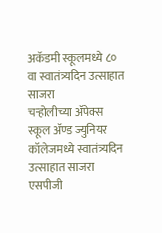अकॅडमी स्कूलमध्ये ८० वा स्वातंत्र्यदिन उत्साहात साजरा
चऱ्होलीच्या अ‍ॅपेक्स स्कूल अ‍ॅण्ड ज्युनियर कॉलेजमध्ये स्वातंत्र्यदिन उत्साहात साजरा
एसपीजी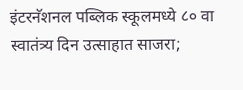इंटरनॅशनल पब्लिक स्कूलमध्ये ८० वा स्वातंत्र्य दिन उत्साहात साजरा;